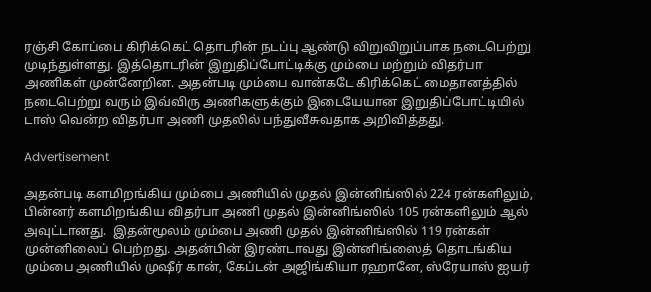ரஞ்சி கோப்பை கிரிக்கெட் தொடரின் நடப்பு ஆண்டு விறுவிறுப்பாக நடைபெற்று முடிந்துள்ளது. இத்தொடரின் இறுதிப்போட்டிக்கு மும்பை மற்றும் விதர்பா அணிகள் முன்னேறின. அதன்படி மும்பை வான்கடே கிரிக்கெட் மைதானத்தில் நடைபெற்று வரும் இவ்விரு அணிகளுக்கும் இடையேயான இறுதிப்போட்டியில் டாஸ் வென்ற விதர்பா அணி முதலில் பந்துவீசுவதாக அறிவித்தது.

Advertisement

அதன்படி களமிறங்கிய மும்பை அணியில் முதல் இன்னிங்ஸில் 224 ரன்களிலும், பின்னர் களமிறங்கிய விதர்பா அணி முதல் இன்னிங்ஸில் 105 ரன்களிலும் ஆல் அவுட்டானது.  இதன்மூலம் மும்பை அணி முதல் இன்னிங்ஸில் 119 ரன்கள் முன்னிலைப் பெற்றது. அதன்பின் இரண்டாவது இன்னிங்ஸைத் தொடங்கிய மும்பை அணியில் முஷீர் கான், கேப்டன் அஜிங்கியா ரஹானே, ஸ்ரேயாஸ் ஐயர்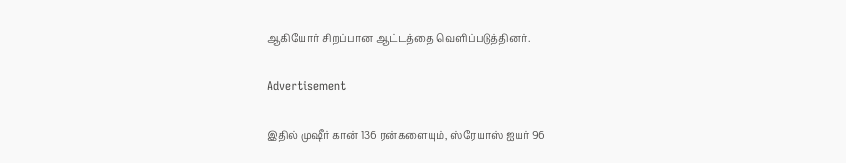ஆகியோர் சிறப்பான ஆட்டத்தை வெளிப்படுத்தினர்.

Advertisement

இதில் முஷீர் கான் 136 ரன்களையும், ஸ்ரேயாஸ் ஐயர் 96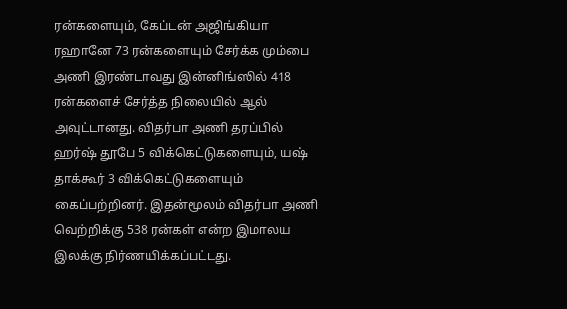ரன்களையும், கேப்டன் அஜிங்கியா ரஹானே 73 ரன்களையும் சேர்க்க மும்பை அணி இரண்டாவது இன்னிங்ஸில் 418 ரன்களைச் சேர்த்த நிலையில் ஆல் அவுட்டானது. விதர்பா அணி தரப்பில் ஹர்ஷ் தூபே 5 விக்கெட்டுகளையும், யஷ் தாக்கூர் 3 விக்கெட்டுகளையும் கைப்பற்றினர். இதன்மூலம் விதர்பா அணி வெற்றிக்கு 538 ரன்கள் என்ற இமாலய இலக்கு நிர்ணயிக்கப்பட்டது.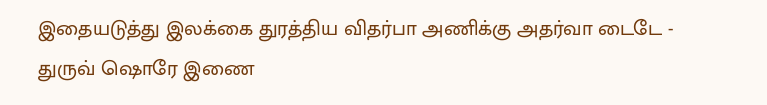இதையடுத்து இலக்கை துரத்திய விதர்பா அணிக்கு அதர்வா டைடே - துருவ் ஷொரே இணை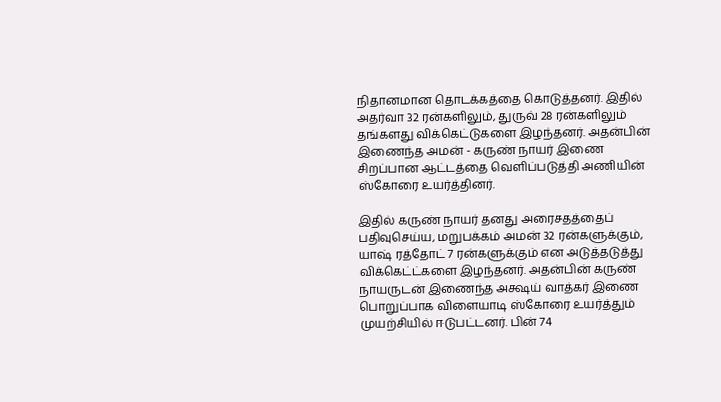நிதானமான தொடக்கத்தை கொடுத்தனர். இதில் அதர்வா 32 ரன்களிலும், துருவ் 28 ரன்களிலும் தங்களது விக்கெட்டுகளை இழந்தனர். அதன்பின் இணைந்த அமன் - கருண் நாயர் இணை சிறப்பான ஆட்டத்தை வெளிப்படுத்தி அணியின் ஸ்கோரை உயர்த்தினர்.

இதில் கருண் நாயர் தனது அரைசதத்தைப் பதிவுசெய்ய, மறுபக்கம் அமன் 32 ரன்களுக்கும், யாஷ் ரத்தோட் 7 ரன்களுக்கும் என அடுத்தடுத்து விக்கெட்ட்களை இழந்தனர். அதன்பின் கருண் நாயருடன் இணைந்த அக்ஷய் வாத்கர் இணை பொறுப்பாக விளையாடி ஸ்கோரை உயர்த்தும் முயற்சியில் ஈடுபட்டனர். பின் 74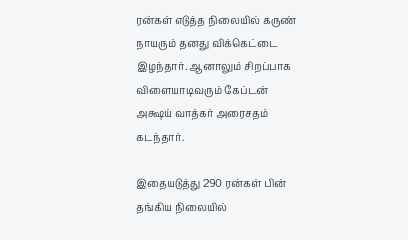ரன்கள் எடுத்த நிலையில் கருண் நாயரும் தனது விக்கெட்டை இழந்தார். ஆனாலும் சிறப்பாக விளையாடிவரும் கேப்டன் அக்ஷய் வாத்கர் அரைசதம் கடந்தார்.

இதையடுத்து 290 ரன்கள் பின் தங்கிய நிலையில்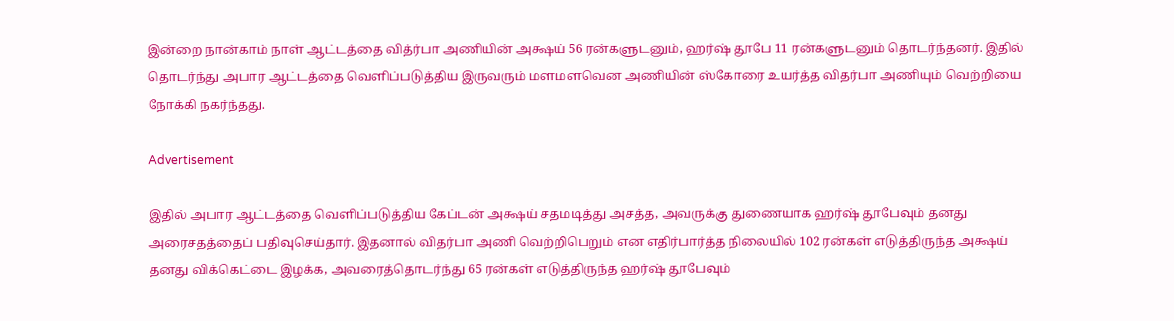இன்றை நான்காம் நாள் ஆட்டத்தை வித்ர்பா அணியின் அக்ஷய் 56 ரன்களுடனும், ஹர்ஷ் தூபே 11 ரன்களுடனும் தொடர்ந்தனர். இதில் தொடர்ந்து அபார ஆட்டத்தை வெளிப்படுத்திய இருவரும் மளமளவென அணியின் ஸ்கோரை உயர்த்த விதர்பா அணியும் வெற்றியை நோக்கி நகர்ந்தது.

Advertisement

இதில் அபார ஆட்டத்தை வெளிப்படுத்திய கேப்டன் அக்ஷய் சதமடித்து அசத்த, அவருக்கு துணையாக ஹர்ஷ் தூபேவும் தனது அரைசதத்தைப் பதிவுசெய்தார். இதனால் விதர்பா அணி வெற்றிபெறும் என எதிர்பார்த்த நிலையில் 102 ரன்கள் எடுத்திருந்த அக்ஷய் தனது விக்கெட்டை இழக்க, அவரைத்தொடர்ந்து 65 ரன்கள் எடுத்திருந்த ஹர்ஷ் தூபேவும்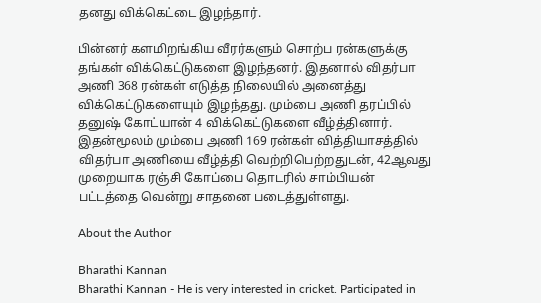தனது விக்கெட்டை இழந்தார்.

பின்னர் களமிறங்கிய வீரர்களும் சொற்ப ரன்களுக்கு தங்கள் விக்கெட்டுகளை இழந்தனர். இதனால் விதர்பா அணி 368 ரன்கள் எடுத்த நிலையில் அனைத்து விக்கெட்டுகளையும் இழந்தது. மும்பை அணி தரப்பில் தனுஷ் கோட்யான் 4 விக்கெட்டுகளை வீழ்த்தினார். இதன்மூலம் மும்பை அணி 169 ரன்கள் வித்தியாசத்தில் விதர்பா அணியை வீழ்த்தி வெற்றிபெற்றதுடன், 42ஆவது முறையாக ரஞ்சி கோப்பை தொடரில் சாம்பியன் பட்டத்தை வென்று சாதனை படைத்துள்ளது.

About the Author

Bharathi Kannan
Bharathi Kannan - He is very interested in cricket. Participated in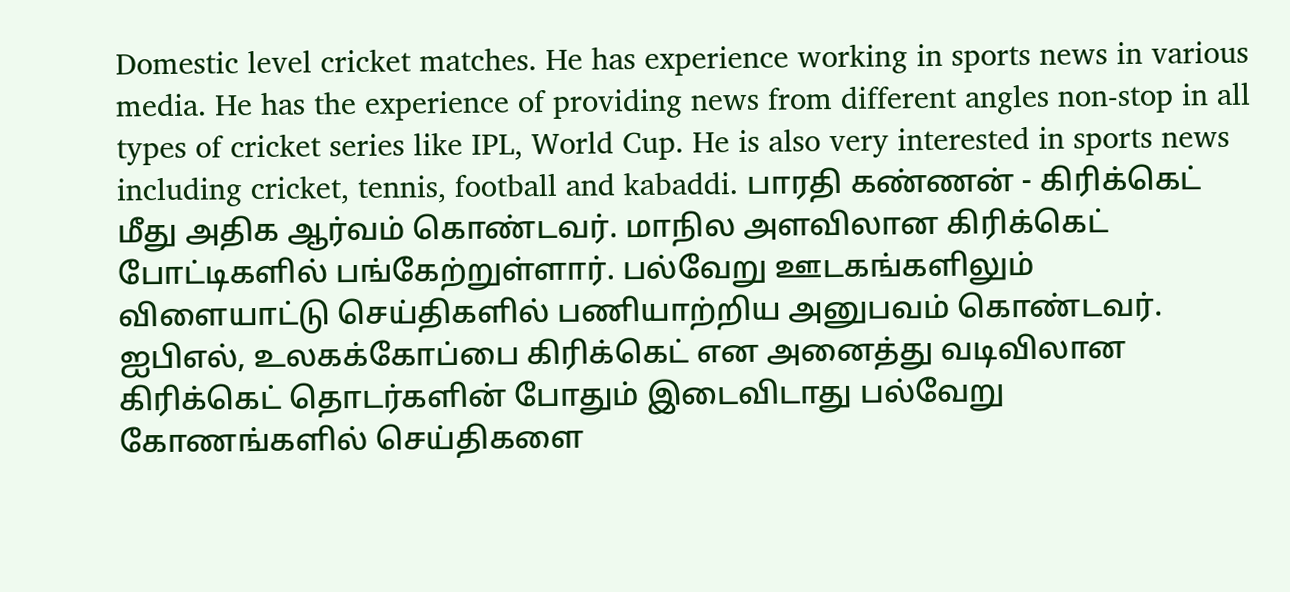Domestic level cricket matches. He has experience working in sports news in various media. He has the experience of providing news from different angles non-stop in all types of cricket series like IPL, World Cup. He is also very interested in sports news including cricket, tennis, football and kabaddi. பாரதி கண்ணன் - கிரிக்கெட் மீது அதிக ஆர்வம் கொண்டவர். மாநில அளவிலான கிரிக்கெட் போட்டிகளில் பங்கேற்றுள்ளார். பல்வேறு ஊடகங்களிலும் விளையாட்டு செய்திகளில் பணியாற்றிய அனுபவம் கொண்டவர். ஐபிஎல், உலகக்கோப்பை கிரிக்கெட் என அனைத்து வடிவிலான கிரிக்கெட் தொடர்களின் போதும் இடைவிடாது பல்வேறு கோணங்களில் செய்திகளை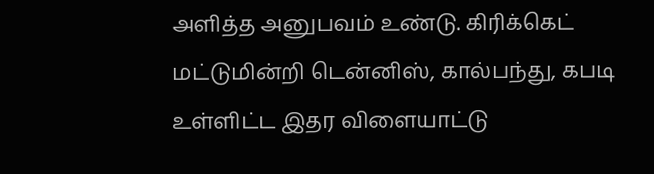அளித்த அனுபவம் உண்டு. கிரிக்கெட் மட்டுமின்றி டென்னிஸ், கால்பந்து, கபடி உள்ளிட்ட இதர விளையாட்டு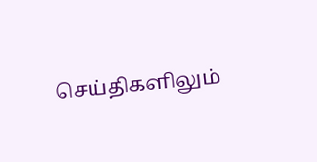செய்திகளிலும்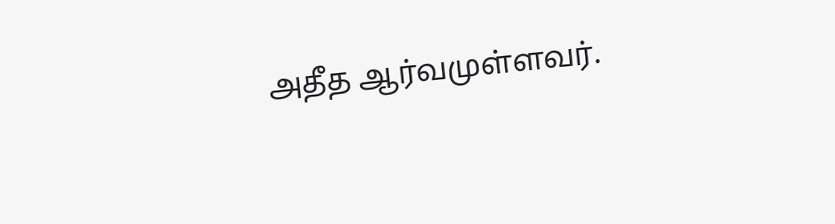அதீத ஆர்வமுள்ளவர்.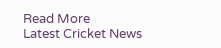Read More
Latest Cricket News